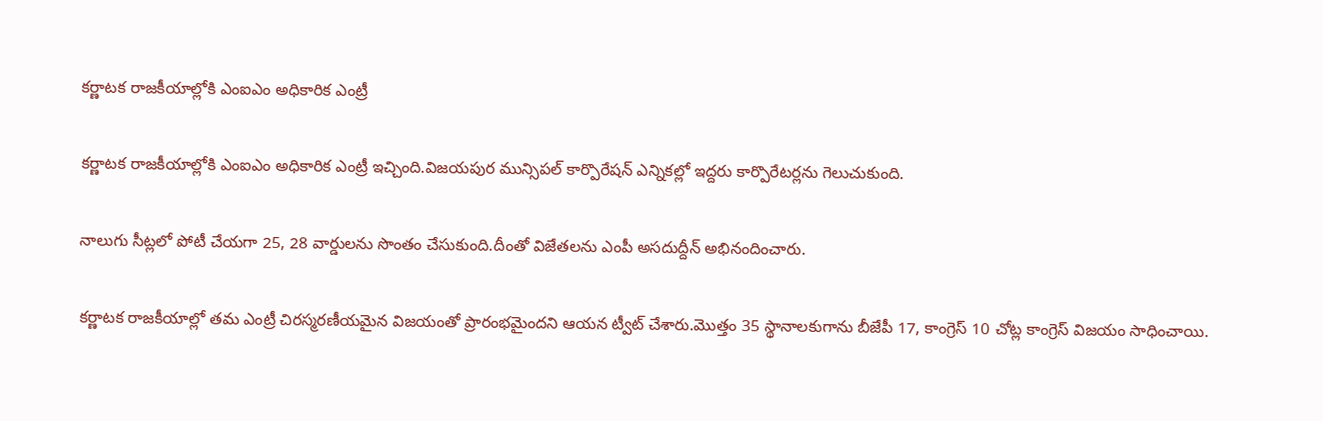కర్ణాటక రాజకీయాల్లోకి ఎంఐఎం అధికారిక ఎంట్రీ

కర్ణాటక రాజకీయాల్లోకి ఎంఐఎం అధికారిక ఎంట్రీ ఇచ్చింది.విజయపుర మున్సిపల్ కార్పొరేషన్ ఎన్నికల్లో ఇద్దరు కార్పొరేటర్లను గెలుచుకుంది.

నాలుగు సీట్లలో పోటీ చేయగా 25, 28 వార్డులను సొంతం చేసుకుంది.దీంతో విజేతలను ఎంపీ అసదుద్దీన్ అభినందించారు.

కర్ణాటక రాజకీయాల్లో తమ ఎంట్రీ చిరస్మరణీయమైన విజయంతో ప్రారంభమైందని ఆయన ట్వీట్ చేశారు.మొత్తం 35 స్థానాలకుగాను బీజేపీ 17, కాంగ్రెస్ 10 చోట్ల కాంగ్రెస్ విజయం సాధించాయి.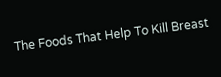The Foods That Help To Kill Breast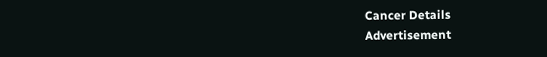Cancer Details
Advertisement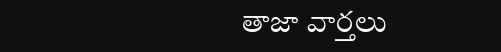తాజా వార్తలు